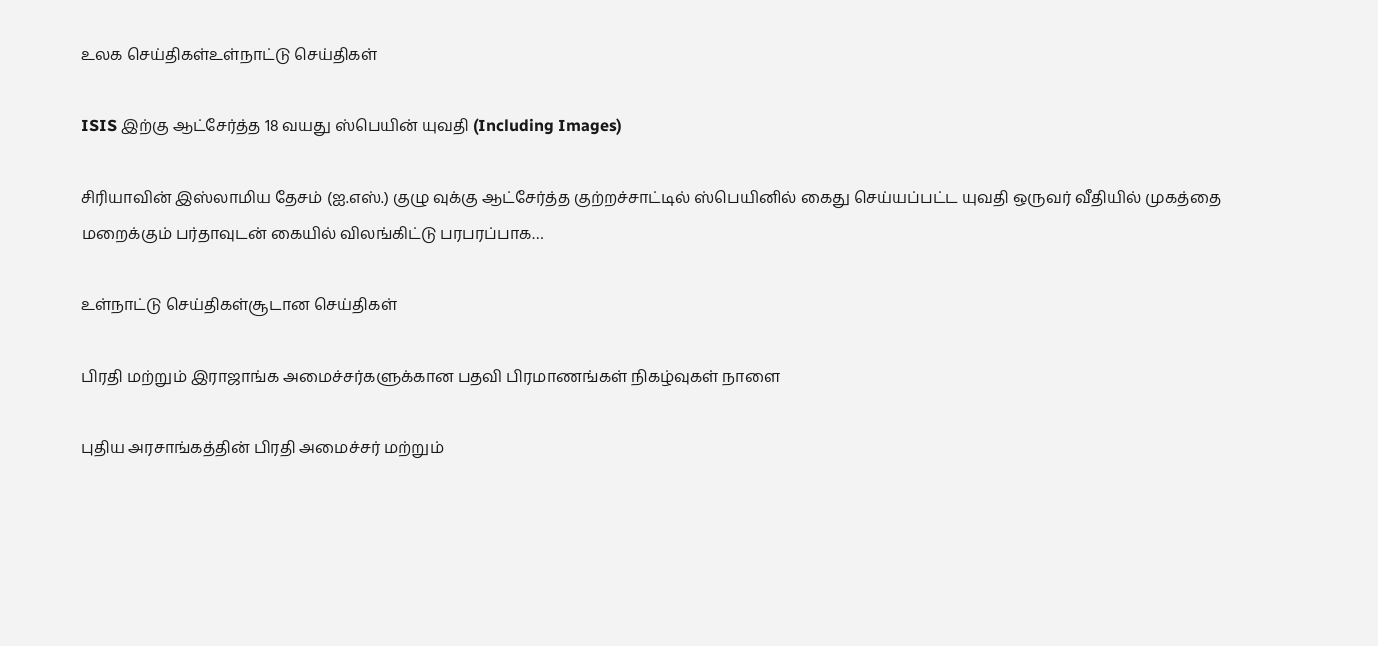உலக செய்திகள்உள்நாட்டு செய்திகள்

ISIS இற்கு ஆட்சேர்த்த 18 வயது ஸ்பெயின் யுவதி (Including Images)

சிரியாவின் இஸ்லாமிய தேசம் (ஐ.எஸ்.) குழு வுக்கு ஆட்சேர்த்த குற்றச்சாட்டில் ஸ்பெயினில் கைது செய்யப்பட்ட யுவதி ஒருவர் வீதியில் முகத்தை மறைக்கும் பர்தாவுடன் கையில் விலங்கிட்டு பரபரப்பாக…

உள்நாட்டு செய்திகள்சூடான செய்திகள்

பிரதி மற்றும் இராஜாங்க அமைச்சர்களுக்கான பதவி பிரமாணங்கள் நிகழ்வுகள் நாளை

புதிய அரசாங்கத்தின் பிரதி அமைச்சர் மற்றும்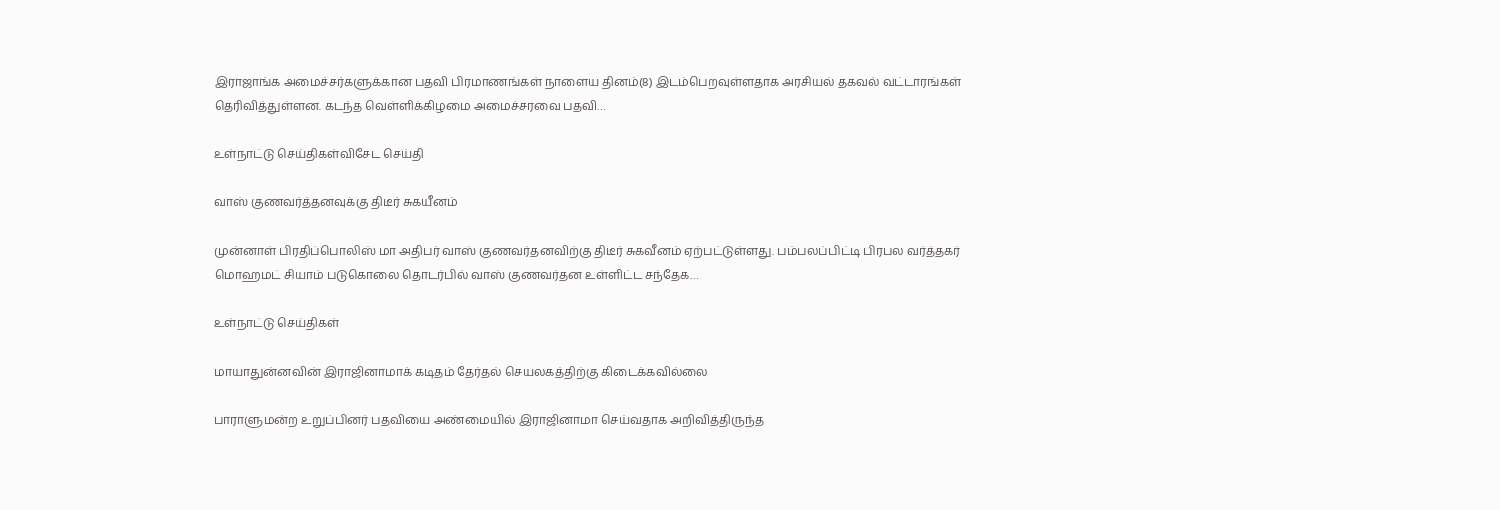இராஜாங்க அமைச்சர்களுக்கான பதவி பிரமாணங்கள் நாளைய தினம்(8) இடம்பெறவுள்ளதாக அரசியல் தகவல் வட்டாரங்கள் தெரிவித்துள்ளன. கடந்த வெள்ளிக்கிழமை அமைச்சரவை பதவி…

உள்நாட்டு செய்திகள்விசேட செய்தி

வாஸ் குணவர்த்தனவுக்கு திடீர் சுகயீனம்

முன்னாள் பிரதிப்பொலிஸ் மா அதிபர் வாஸ் குணவர்தனவிற்கு திடீர் சுகவீனம் ஏற்பட்டுள்ளது. பம்பலப்பிட்டி பிரபல வர்த்தகர் மொஹமட் சியாம் படுகொலை தொடர்பில் வாஸ் குணவர்தன உள்ளிட்ட சந்தேக…

உள்நாட்டு செய்திகள்

மாயாதுன்னவின் இராஜினாமாக் கடிதம் தேர்தல் செயலகத்திற்கு கிடைக்கவில்லை

பாராளுமன்ற உறுப்பினர் பதவியை அண்மையில் இராஜினாமா செய்வதாக அறிவித்திருந்த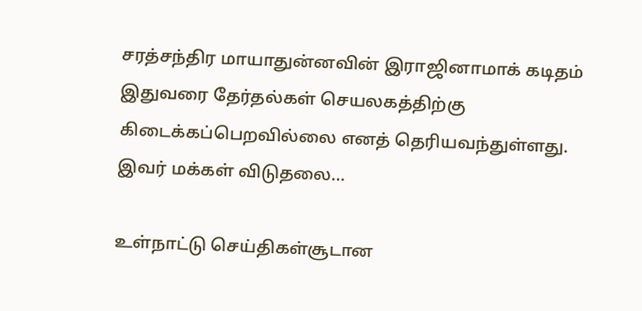சரத்சந்திர மாயாதுன்னவின் இராஜினாமாக் கடிதம் இதுவரை தேர்தல்கள் செயலகத்திற்கு கிடைக்கப்பெறவில்லை எனத் தெரியவந்துள்ளது. இவர் மக்கள் விடுதலை…

உள்நாட்டு செய்திகள்சூடான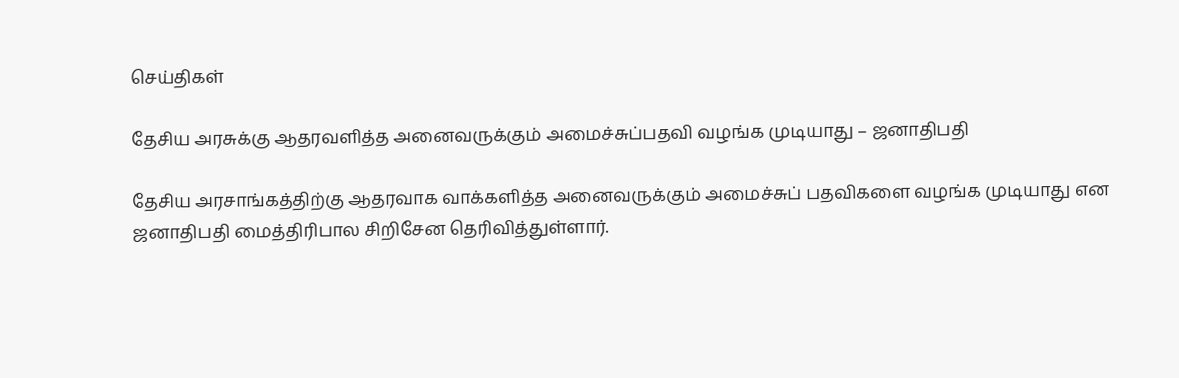செய்திகள்

தேசிய அரசுக்கு ஆதரவளித்த அனைவருக்கும் அமைச்சுப்பதவி வழங்க முடியாது – ஜனாதிபதி

தேசிய அரசாங்கத்திற்கு ஆதரவாக வாக்களித்த அனைவருக்கும் அமைச்சுப் பதவிகளை வழங்க முடியாது என ஜனாதிபதி மைத்திரிபால சிறிசேன தெரிவித்துள்ளார்.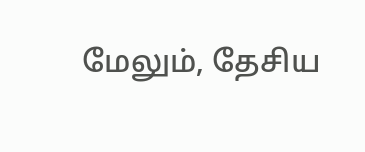மேலும், தேசிய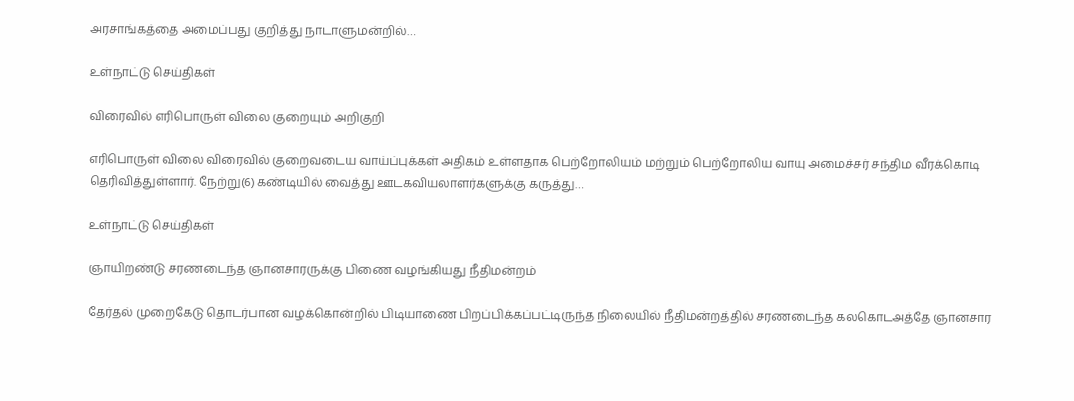அரசாங்கத்தை அமைப்பது குறித்து நாடாளுமன்றில்…

உள்நாட்டு செய்திகள்

விரைவில் எரிபொருள் விலை குறையும் அறிகுறி

எரிபொருள் விலை விரைவில் குறைவடைய வாய்ப்புக்கள் அதிகம் உள்ளதாக பெற்றோலியம் மற்றும் பெற்றோலிய வாயு அமைச்சர் சந்திம வீரக்கொடி தெரிவித்துள்ளார். நேற்று(6) கண்டியில் வைத்து ஊடகவியலாளர்களுக்கு கருத்து…

உள்நாட்டு செய்திகள்

ஞாயிறண்டு சரணடைந்த ஞானசாரருக்கு பிணை வழங்கியது நீதிமன்றம்

தேர்தல் முறைகேடு தொடர்பான வழக்கொன்றில் பிடியாணை பிறப்பிக்கப்பட்டிருந்த நிலையில் நீதிமன்றத்தில் சரணடைந்த கலகொடஅத்தே ஞானசார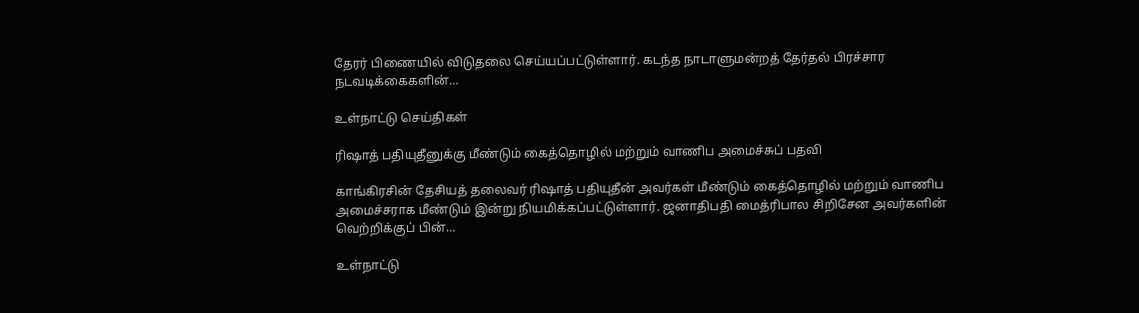தேரர் பிணையில் விடுதலை செய்யப்பட்டுள்ளார். கடந்த நாடாளுமன்றத் தேர்தல் பிரச்சார நடவடிக்கைகளின்…

உள்நாட்டு செய்திகள்

ரிஷாத் பதியுதீனுக்கு மீண்டும் கைத்தொழில் மற்றும் வாணிப அமைச்சுப் பதவி

காங்கிரசின் தேசியத் தலைவர் ரிஷாத் பதியுதீன் அவர்கள் மீண்டும் கைத்தொழில் மற்றும் வாணிப அமைச்சராக மீண்டும் இன்று நியமிக்கப்பட்டுள்ளார். ஜனாதிபதி மைத்ரிபால சிறிசேன அவர்களின் வெற்றிக்குப் பின்…

உள்நாட்டு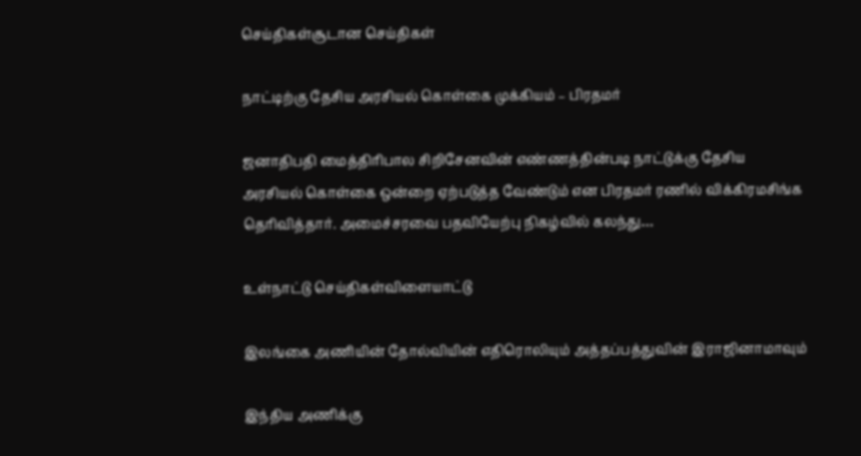செய்திகள்சூடான செய்திகள்

நாட்டிற்கு தேசிய அரசியல் கொள்கை முக்கியம் – பிரதமர்

ஜனாதிபதி மைத்திரிபால சிறிசேனவின் எண்ணத்தின்படி நாட்டுக்கு தேசிய அரசியல் கொள்கை ஒன்றை ஏற்படுத்த வேண்டும் என பிரதமர் ரணில் விக்கிரமசிங்க தெரிவித்தார். அமைச்சரவை பதவியேற்பு நிகழ்வில் கலந்து…

உள்நாட்டு செய்திகள்விளையாட்டு

இலங்கை அணியின் தோல்வியின் எதிரொலியும் அத்தப்பத்துவின் இராஜினாமாவும்

இந்திய அணிக்கு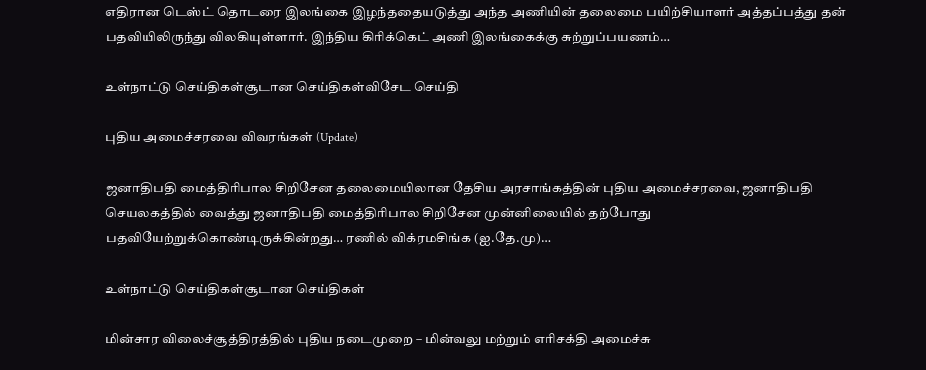எதிரான டெஸ்ட் தொடரை இலங்கை இழந்ததையடுத்து அந்த அணியின் தலைமை பயிற்சியாளர் அத்தப்பத்து தன் பதவியிலிருந்து விலகியுள்ளார். இந்திய கிரிக்கெட் அணி இலங்கைக்கு சுற்றுப்பயணம்…

உள்நாட்டு செய்திகள்சூடான செய்திகள்விசேட செய்தி

புதிய அமைச்சரவை விவரங்கள் (Update)

ஜனாதிபதி மைத்திரிபால சிறிசேன தலைமையிலான தேசிய அரசாங்கத்தின் புதிய அமைச்சரவை, ஜனாதிபதி செயலகத்தில் வைத்து ஜனாதிபதி மைத்திரிபால சிறிசேன முன்னிலையில் தற்போது பதவியேற்றுக்கொண்டிருக்கின்றது… ரணில் விக்ரமசிங்க (ஐ.தே.மு)…

உள்நாட்டு செய்திகள்சூடான செய்திகள்

மின்சார விலைச்சூத்திரத்தில் புதிய நடைமுறை – மின்வலு மற்றும் எரிசக்தி அமைச்சு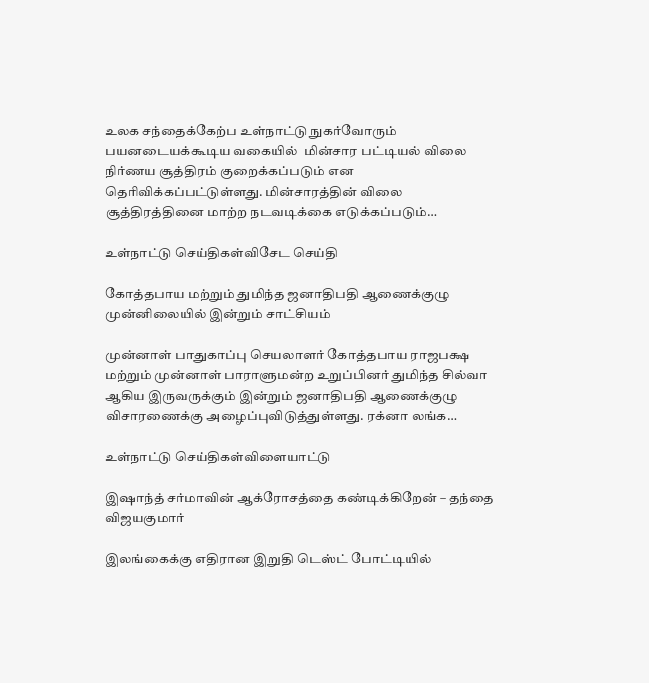உலக சந்தைக்கேற்ப உள்நாட்டு நுகர்வோரும் பயனடையக்கூடிய வகையில்  மின்சார பட்டியல் விலை நிர்ணய சூத்திரம் குறைக்கப்படும் என தெரிவிக்கப்பட்டுள்ளது. மின்சாரத்தின் விலை சூத்திரத்தினை மாற்ற நடவடிக்கை எடுக்கப்படும்…

உள்நாட்டு செய்திகள்விசேட செய்தி

கோத்தபாய மற்றும் துமிந்த ஜனாதிபதி ஆணைக்குழு முன்னிலையில் இன்றும் சாட்சியம்

முன்னாள் பாதுகாப்பு செயலாளர் கோத்தபாய ராஜபக்ஷ மற்றும் முன்னாள் பாராளுமன்ற உறுப்பினர் துமிந்த சில்வா ஆகிய இருவருக்கும் இன்றும் ஜனாதிபதி ஆணைக்குழு விசாரணைக்கு அழைப்புவிடுத்துள்ளது. ரக்னா லங்க…

உள்நாட்டு செய்திகள்விளையாட்டு

இஷாந்த் சர்மாவின் ஆக்ரோசத்தை கண்டிக்கிறேன் – தந்தை விஜயகுமார்

இலங்கைக்கு எதிரான இறுதி டெஸ்ட் போட்டியில்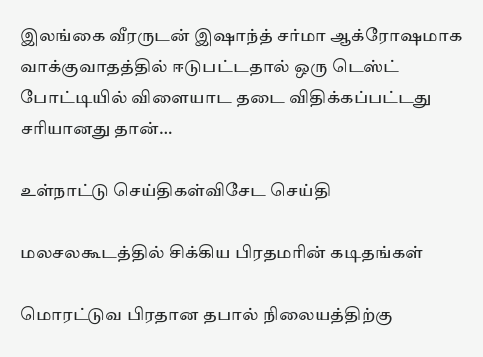இலங்கை வீரருடன் இஷாந்த் சர்மா ஆக்ரோஷமாக வாக்குவாதத்தில் ஈடுபட்டதால் ஒரு டெஸ்ட் போட்டியில் விளையாட தடை விதிக்கப்பட்டது சரியானது தான்…

உள்நாட்டு செய்திகள்விசேட செய்தி

மலசலகூடத்தில் சிக்கிய பிரதமரின் கடிதங்கள்

மொரட்டுவ பிரதான தபால் நிலையத்திற்கு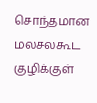சொந்தமான மலசலகூட குழிக்குள்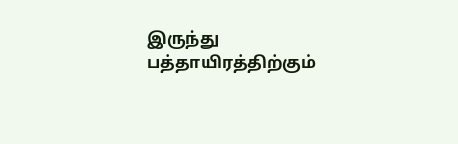இருந்து பத்தாயிரத்திற்கும்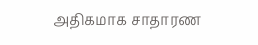அதிகமாக சாதாரண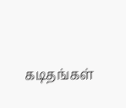கடிதங்கள்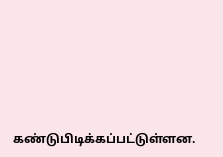கண்டுபிடிக்கப்பட்டுள்ளன.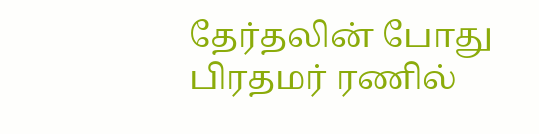தேர்தலின் போது பிரதமர் ரணில்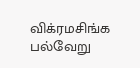விக்ரமசிங்க பல்வேறு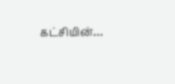கட்சியின்…